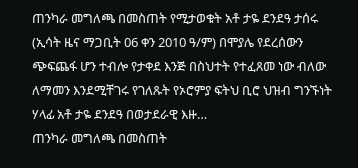ጠንካራ መግለጫ በመስጠት የሚታወቁት አቶ ታዬ ደንደዓ ታሰሩ (ኢሳት ዜና ማጋቢት 06 ቀን 2010 ዓ/ም) በሞያሌ የደረሰውን ጭፍጨፋ ሆን ተብሎ የታቀደ እንጅ በስህተት የተፈጸመ ነው ብለው ለማመን እንደሚቸገሩ የገለጹት የኦሮምያ ፍትህ ቢሮ ህዝብ ግንኙነት ሃላፊ አቶ ታዬ ደንደዓ በወታደራዊ እዙ…
ጠንካራ መግለጫ በመስጠት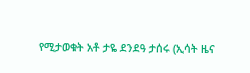የሚታወቁት አቶ ታዬ ደንደዓ ታሰሩ (ኢሳት ዜና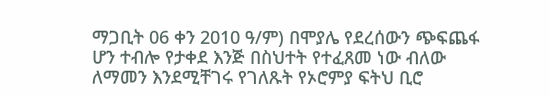ማጋቢት 06 ቀን 2010 ዓ/ም) በሞያሌ የደረሰውን ጭፍጨፋ ሆን ተብሎ የታቀደ እንጅ በስህተት የተፈጸመ ነው ብለው ለማመን እንደሚቸገሩ የገለጹት የኦሮምያ ፍትህ ቢሮ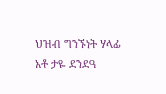ህዝብ ግንኙነት ሃላፊ አቶ ታዬ ደንደዓ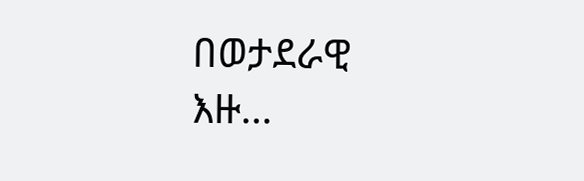በወታደራዊ እዙ…